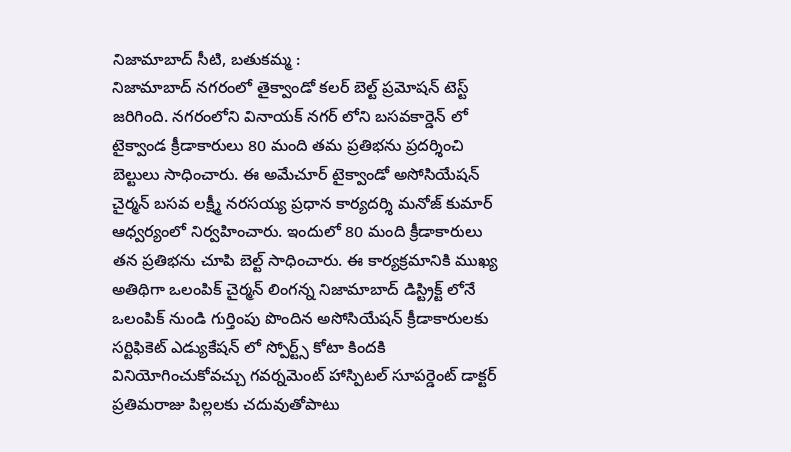నిజామాబాద్ సీటి, బతుకమ్మ :
నిజామాబాద్ నగరంలో తైక్వాండో కలర్ బెల్ట్ ప్రమోషన్ టెస్ట్ జరిగింది. నగరంలోని వినాయక్ నగర్ లోని బసవకార్డెన్ లో టైక్వాండ క్రీడాకారులు 80 మంది తమ ప్రతిభను ప్రదర్శించి బెల్టులు సాధించారు. ఈ అమేచూర్ టైక్వాండో అసోసియేషన్ చైర్మన్ బసవ లక్ష్మీ నరసయ్య ప్రధాన కార్యదర్శి మనోజ్ కుమార్ ఆధ్వర్యంలో నిర్వహించారు. ఇందులో 80 మంది క్రీడాకారులు తన ప్రతిభను చూపి బెల్ట్ సాధించారు. ఈ కార్యక్రమానికి ముఖ్య అతిథిగా ఒలంపిక్ చైర్మన్ లింగన్న నిజామాబాద్ డిస్ట్రిక్ట్ లోనే ఒలంపిక్ నుండి గుర్తింపు పొందిన అసోసియేషన్ క్రీడాకారులకు సర్టిఫికెట్ ఎడ్యుకేషన్ లో స్పోర్ట్స్ కోటా కిందకి వినియోగించుకోవచ్చు గవర్నమెంట్ హాస్పిటల్ సూపర్డెంట్ డాక్టర్ ప్రతిమరాజు పిల్లలకు చదువుతోపాటు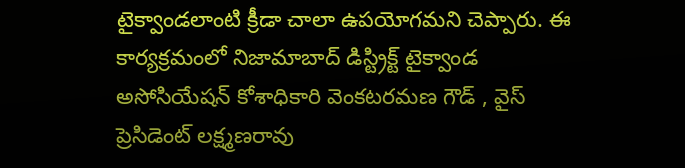టైక్వాండలాంటి క్రీడా చాలా ఉపయోగమని చెప్పారు. ఈ కార్యక్రమంలో నిజామాబాద్ డిస్ట్రిక్ట్ టైక్వాండ అసోసియేషన్ కోశాధికారి వెంకటరమణ గౌడ్ , వైస్ ప్రెసిడెంట్ లక్ష్మణరావు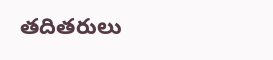తదితరులు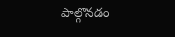పాల్గొనడం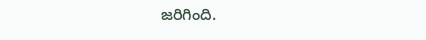జరిగింది.